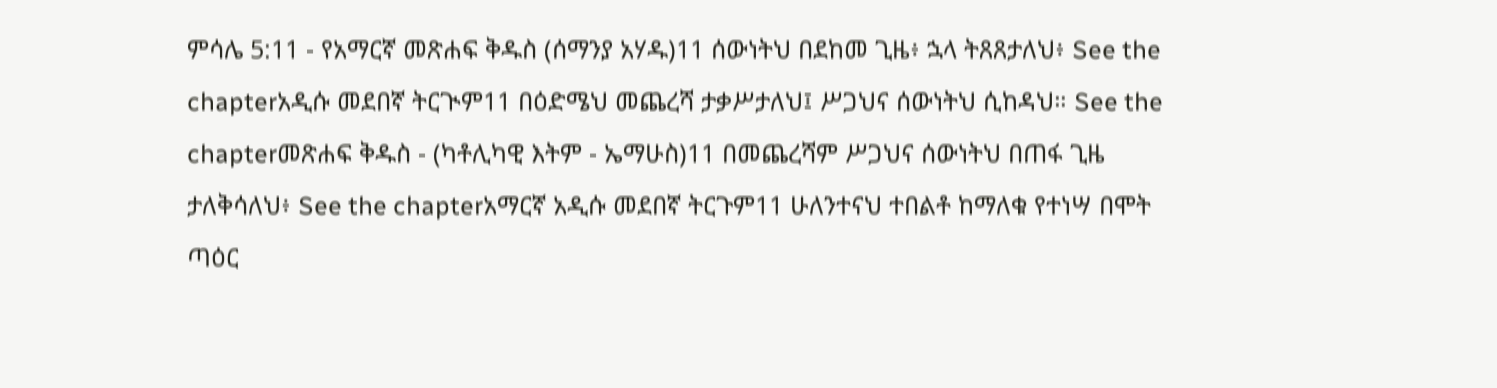ምሳሌ 5:11 - የአማርኛ መጽሐፍ ቅዱስ (ሰማንያ አሃዱ)11 ሰውነትህ በደከመ ጊዜ፥ ኋላ ትጸጸታለህ፥ See the chapterአዲሱ መደበኛ ትርጒም11 በዕድሜህ መጨረሻ ታቃሥታለህ፤ ሥጋህና ሰውነትህ ሲከዳህ። See the chapterመጽሐፍ ቅዱስ - (ካቶሊካዊ እትም - ኤማሁስ)11 በመጨረሻም ሥጋህና ሰውነትህ በጠፋ ጊዜ ታለቅሳለህ፥ See the chapterአማርኛ አዲሱ መደበኛ ትርጉም11 ሁለንተናህ ተበልቶ ከማለቁ የተነሣ በሞት ጣዕር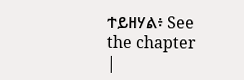ተይዘሃል፥ See the chapter |